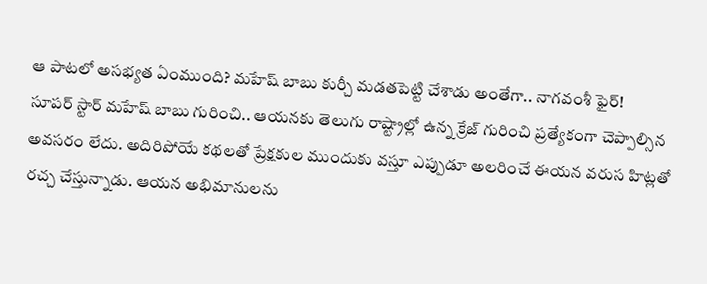ఆ పాటలో అసభ్యత ఏంముంది? మహేష్ బాబు కుర్చీ మడతపెట్టి చేశాడు అంతేగా.. నాగవంశీ ఫైర్!
సూపర్ స్టార్ మహేష్ బాబు గురించి.. ఆయనకు తెలుగు రాష్ట్రాల్లో ఉన్న క్రేజ్ గురించి ప్రత్యేకంగా చెప్పాల్సిన అవసరం లేదు. అదిరిపోయే కథలతో ప్రేక్షకుల ముందుకు వస్తూ ఎప్పుడూ అలరించే ఈయన వరుస హిట్లతో రచ్చ చేస్తున్నాడు. ఆయన అభిమానులను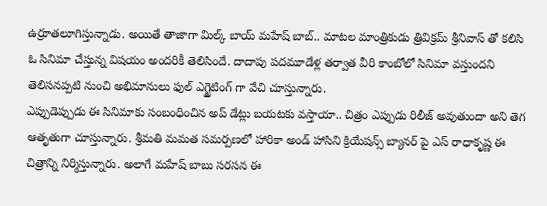ఉర్రూతలూగిస్తున్నాడు. అయితే తాజాగా మిల్క్ బాయ్ మహేష్ బాబ్.. మాటల మాంత్రికుడు త్రివిక్రమ్ శ్రీనివాస్ తో కలిసి ఓ సినిమా చేస్తున్న విషయం అందరికీ తెలిసిందే. దాదాపు పదమూడేళ్ల తర్వాత వీరి కాంబోలో సినిమా వస్తుందని తెలిసనప్పటి నుంచి అభిమానులు ఫుల్ ఎగ్జైటింగ్ గా వేచి చూస్తున్నారు.
ఎప్పుడెప్పుడు ఈ సినిమాకు సంబంధించిన అప్ డేట్లు బయటకు వస్తాయా.. చిత్రం ఎప్పుడు రిలీజ్ అవుతుందా అని తెగ ఆతృతుగా చూస్తున్నారు. శ్రీమతి మమత సమర్పణలో హారికా అండ్ హాసిని క్రియేషన్స్ బ్యానర్ పై ఎస్ రాధాకృష్ణ ఈ చిత్రాన్ని నిర్మిస్తున్నారు. అలాగే మహేష్ బాబు సరసన ఈ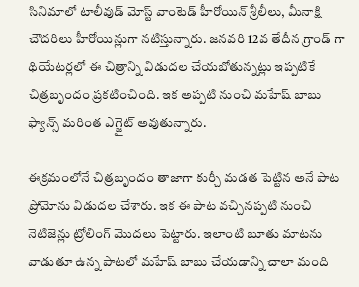సినిమాలో టాలీవుడ్ మోస్ట్ వాంటెడ్ హీరోయిన్ శ్రీలీలు, మీనాక్షి చౌదరిలు హీరోయిన్లుగా నటిస్తున్నారు. జనవరి 12వ తేదీన గ్రాండ్ గా థియేటర్లలో ఈ చిత్రాన్ని విడుదల చేయబోతున్నట్లు ఇప్పటికే చిత్రబృందం ప్రకటించింది. ఇక అప్పటి నుంచి మహేష్ బాబు ఫ్యాన్స్ మరింత ఎగ్జైట్ అవుతున్నారు.

ఈక్రమంలోనే చిత్రబృందం తాజాగా కుర్చీ మడత పెట్టిన అనే పాట ప్రోమోను విడుదల చేశారు. ఇక ఈ పాట వచ్చినప్పటి నుంచి నెటిజెన్లు ట్రోలింగ్ మొదలు పెట్టారు. ఇలాంటి బూతు మాటను వాడుతూ ఉన్న పాటలో మహేష్ బాబు చేయడాన్ని చాలా మంది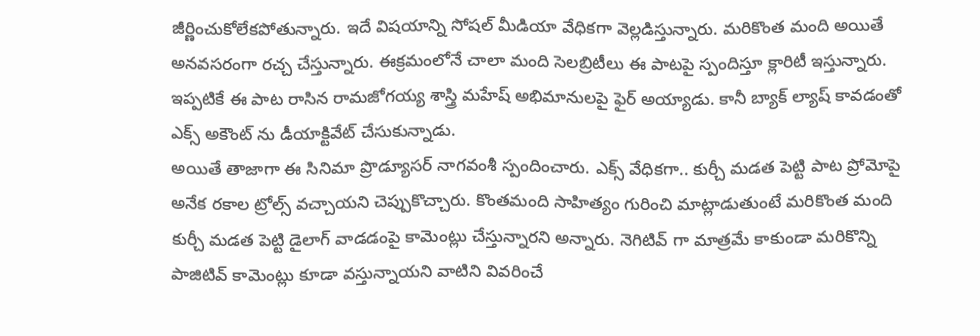జీర్ణించుకోలేకపోతున్నారు. ఇదే విషయాన్ని సోషల్ మీడియా వేధికగా వెల్లడిస్తున్నారు. మరికొంత మంది అయితే అనవసరంగా రచ్చ చేస్తున్నారు. ఈక్రమంలోనే చాలా మంది సెలబ్రిటీలు ఈ పాటపై స్పందిస్తూ క్లారిటీ ఇస్తున్నారు. ఇప్పటికే ఈ పాట రాసిన రామజోగయ్య శాస్త్రి మహేష్ అభిమానులపై ఫైర్ అయ్యాడు. కానీ బ్యాక్ ల్యాష్ కావడంతో ఎక్స్ అకౌంట్ ను డీయాక్టివేట్ చేసుకున్నాడు.
అయితే తాజాగా ఈ సినిమా ప్రొడ్యూసర్ నాగవంశీ స్పందించారు. ఎక్స్ వేధికగా.. కుర్చీ మడత పెట్టి పాట ప్రోమోపై అనేక రకాల ట్రోల్స్ వచ్చాయని చెప్పుకొచ్చారు. కొంతమంది సాహిత్యం గురించి మాట్లాడుతుంటే మరికొంత మంది కుర్చీ మడత పెట్టి డైలాగ్ వాడడంపై కామెంట్లు చేస్తున్నారని అన్నారు. నెగిటివ్ గా మాత్రమే కాకుండా మరికొన్ని పాజిటివ్ కామెంట్లు కూడా వస్తున్నాయని వాటిని వివరించే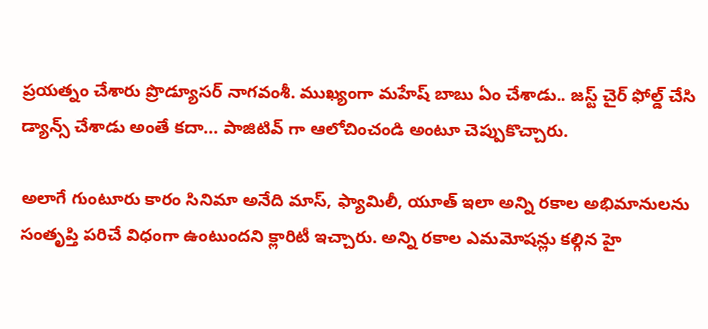ప్రయత్నం చేశారు ప్రొడ్యూసర్ నాగవంశీ. ముఖ్యంగా మహేష్ బాబు ఏం చేశాడు.. జస్ట్ చైర్ ఫోల్డ్ చేసి డ్యాన్స్ చేశాడు అంతే కదా... పాజిటివ్ గా ఆలోచించండి అంటూ చెప్పుకొచ్చారు.

అలాగే గుంటూరు కారం సినిమా అనేది మాస్, ఫ్యామిలీ, యూత్ ఇలా అన్ని రకాల అభిమానులను సంతృప్తి పరిచే విధంగా ఉంటుందని క్లారిటీ ఇచ్చారు. అన్ని రకాల ఎమమోషన్లు కల్గిన హై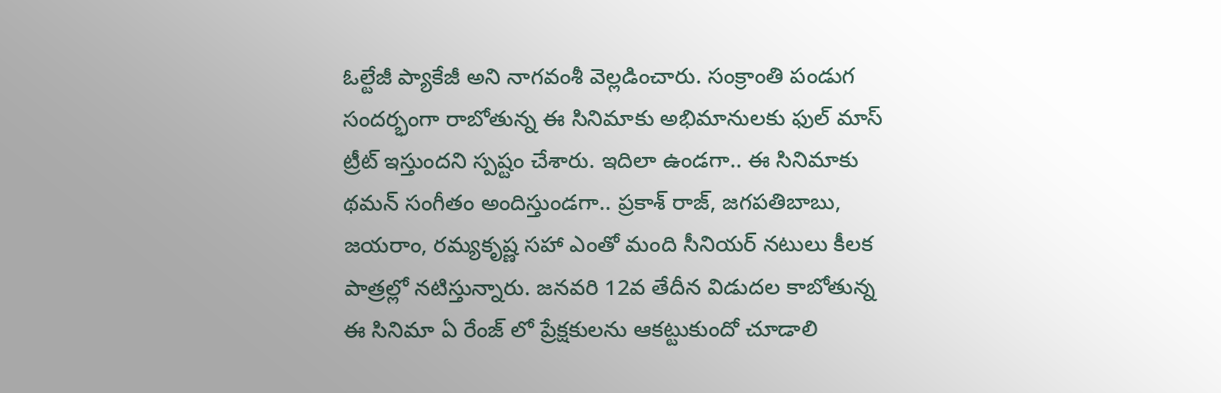ఓల్టేజీ ప్యాకేజీ అని నాగవంశీ వెల్లడించారు. సంక్రాంతి పండుగ సందర్భంగా రాబోతున్న ఈ సినిమాకు అభిమానులకు ఫుల్ మాస్ ట్రీట్ ఇస్తుందని స్పష్టం చేశారు. ఇదిలా ఉండగా.. ఈ సినిమాకు థమన్ సంగీతం అందిస్తుండగా.. ప్రకాశ్ రాజ్, జగపతిబాబు, జయరాం, రమ్యకృష్ణ సహా ఎంతో మంది సీనియర్ నటులు కీలక పాత్రల్లో నటిస్తున్నారు. జనవరి 12వ తేదీన విడుదల కాబోతున్న ఈ సినిమా ఏ రేంజ్ లో ప్రేక్షకులను ఆకట్టుకుందో చూడాలి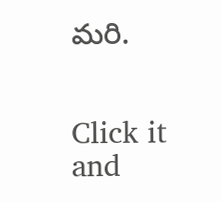మరి.


Click it and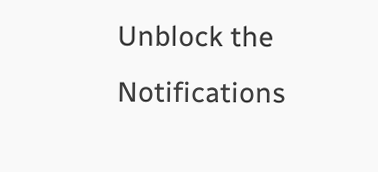Unblock the Notifications